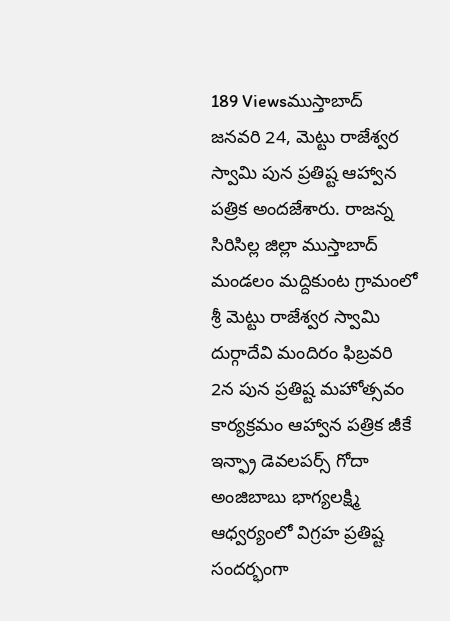189 Viewsముస్తాబాద్ జనవరి 24, మెట్టు రాజేశ్వర స్వామి పున ప్రతిష్ట ఆహ్వాన పత్రిక అందజేశారు. రాజన్న సిరిసిల్ల జిల్లా ముస్తాబాద్ మండలం మద్దికుంట గ్రామంలో శ్రీ మెట్టు రాజేశ్వర స్వామి దుర్గాదేవి మందిరం ఫిబ్రవరి 2న పున ప్రతిష్ట మహోత్సవం కార్యక్రమం ఆహ్వాన పత్రిక జీకే ఇన్ఫ్రా డెవలపర్స్ గోదా అంజిబాబు భాగ్యలక్ష్మి ఆధ్వర్యంలో విగ్రహ ప్రతిష్ట సందర్భంగా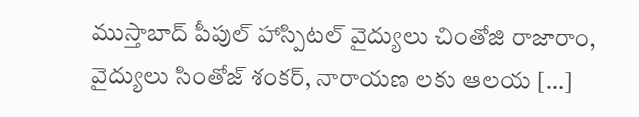ముస్తాబాద్ పీపుల్ హాస్పిటల్ వైద్యులు చింతోజి రాజారాం, వైద్యులు సింతోజ్ శంకర్, నారాయణ లకు ఆలయ […]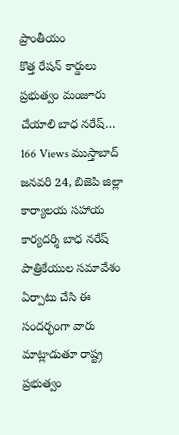ప్రాంతీయం
కొత్త రేషన్ కార్డులు ప్రభుత్వం మంజూరు చేయాలి బాధ నరేష్…
166 Views ముస్తాబాద్ జనవరి 24, బిజెపి జిల్లా కార్యాలయ సహాయ కార్యదర్శి బాధ నరేష్ పాత్రికేయుల సమావేశం ఏర్పాటు చేసి ఈ సందర్భంగా వారు మాట్లాడుతూ రాష్ట్ర ప్రభుత్వం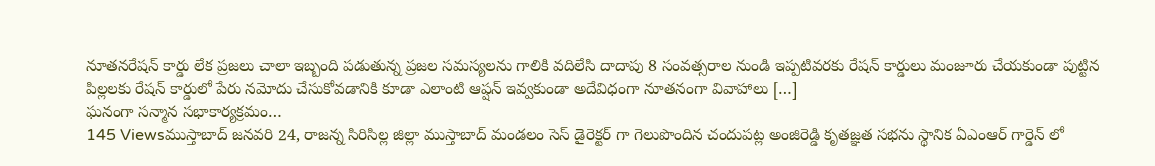నూతనరేషన్ కార్డు లేక ప్రజలు చాలా ఇబ్బంది పడుతున్న ప్రజల సమస్యలను గాలికి వదిలేసి దాదాపు 8 సంవత్సరాల నుండి ఇప్పటివరకు రేషన్ కార్డులు మంజూరు చేయకుండా పుట్టిన పిల్లలకు రేషన్ కార్డులో పేరు నమోదు చేసుకోవడానికి కూడా ఎలాంటి ఆప్షన్ ఇవ్వకుండా అదేవిధంగా నూతనంగా వివాహాలు […]
ఘనంగా సన్మాన సభాకార్యక్రమం…
145 Viewsముస్తాబాద్ జనవరి 24, రాజన్న సిరిసిల్ల జిల్లా ముస్తాబాద్ మండలం సెస్ డైరెక్టర్ గా గెలుపొందిన చందుపట్ల అంజిరెడ్డి కృతజ్ఞత సభను స్థానిక ఏఎంఆర్ గార్డెన్ లో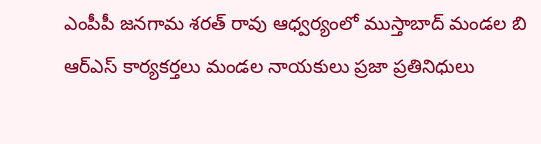ఎంపీపీ జనగామ శరత్ రావు ఆధ్వర్యంలో ముస్తాబాద్ మండల బి ఆర్ఎస్ కార్యకర్తలు మండల నాయకులు ప్రజా ప్రతినిధులు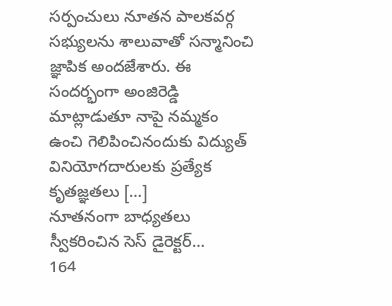సర్పంచులు నూతన పాలకవర్గ సభ్యులను శాలువాతో సన్మానించి జ్ఞాపిక అందజేశారు. ఈ సందర్భంగా అంజిరెడ్డి మాట్లాడుతూ నాపై నమ్మకం ఉంచి గెలిపించినందుకు విద్యుత్ వినియోగదారులకు ప్రత్యేక కృతజ్ఞతలు […]
నూతనంగా బాధ్యతలు స్వీకరించిన సెస్ డైరెక్టర్…
164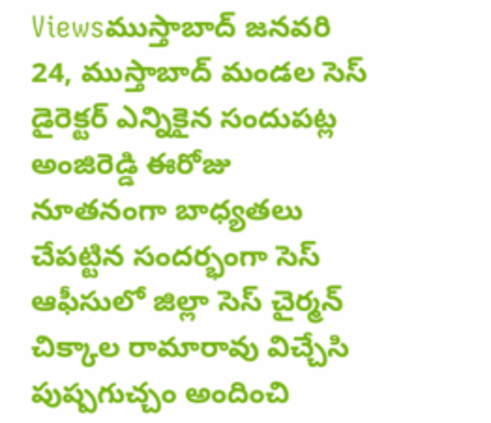Viewsముస్తాబాద్ జనవరి 24, ముస్తాబాద్ మండల సెస్ డైరెక్టర్ ఎన్నికైన సందుపట్ల అంజిరెడ్డి ఈరోజు నూతనంగా బాధ్యతలు చేపట్టిన సందర్భంగా సెస్ ఆఫీసులో జిల్లా సెస్ చైర్మన్ చిక్కాల రామారావు విచ్చేసి పుష్పగుచ్చం అందించి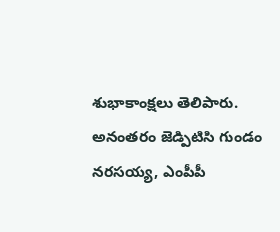శుభాకాంక్షలు తెలిపారు. అనంతరం జెడ్పిటిసి గుండం నరసయ్య, ఎంపీపీ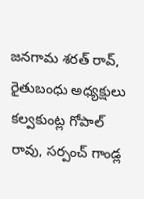జనగామ శరత్ రావ్, రైతుబంధు అధ్యక్షులు కల్వకుంట్ల గోపాల్ రావు, సర్పంచ్ గాండ్ల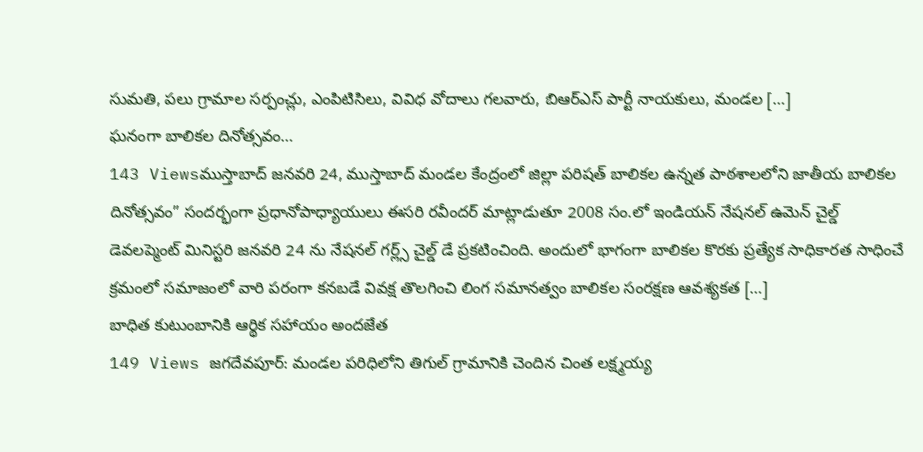సుమతి, పలు గ్రామాల సర్పంచ్లు, ఎంపిటిసిలు, వివిధ వోదాలు గలవారు, బిఆర్ఎస్ పార్టీ నాయకులు, మండల […]
ఘనంగా బాలికల దినోత్సవం…
143 Viewsముస్తాబాద్ జనవరి 24, ముస్తాబాద్ మండల కేంద్రంలో జిల్లా పరిషత్ బాలికల ఉన్నత పాఠశాలలోని జాతీయ బాలికల దినోత్సవం” సందర్భంగా ప్రధానోపాధ్యాయులు ఈసరి రవీందర్ మాట్లాడుతూ 2008 సం.లో ఇండియన్ నేషనల్ ఉమెన్ చైల్డ్ డెవలప్మెంట్ మినిస్టరి జనవరి 24 ను నేషనల్ గర్ల్స్ చైల్డ్ డే ప్రకటించింది. అందులో భాగంగా బాలికల కొరకు ప్రత్యేక సాధికారత సాధించే క్రమంలో సమాజంలో వారి పరంగా కనబడే వివక్ష తొలగించి లింగ సమానత్వం బాలికల సంరక్షణ ఆవశ్యకత […]
బాధిత కుటుంబానికి ఆర్థిక సహాయం అందజేత
149 Views జగదేవపూర్: మండల పరిధిలోని తిగుల్ గ్రామానికి చెందిన చింత లక్ష్మయ్య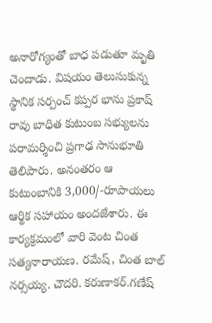అనారోగ్యంతో బాధ పడుతూ మృతి చెందాడు. విషయం తెలుసుకున్న స్థానిక సర్పంచ్ కప్పర భాను ప్రకాష్ రావు బాధిత కుటుంబ సభ్యులను పరామర్శించి ప్రగాఢ సానుభూతి తెలిపారు. అనంతరం ఆ కుటుంబానికి 3,000/-రూపాయలు ఆర్థిక సహాయం అందజేశారు. ఈ కార్యక్రమంలో వారి వెంట చింత సత్యనారాయణ. రమేష్, చింత బాల్ నర్సయ్య. చౌదరి. కరుణాకర్.గణేష్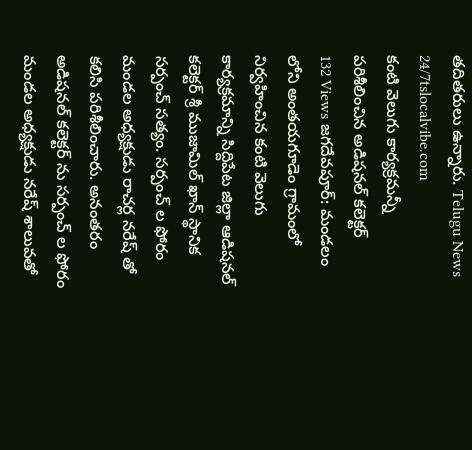తదితరులు ఉన్నారు. Telugu News 24/7tslocalvibe.com
కంటి వెలుగు కార్యక్రమన్నీ పరిశీలించిన అడిషనల్ కలెక్టర్
132 Views జగదేవపూర్: మండలం లోని అంతయగూడెం గ్రామంలో నిర్వహించిన కంటి వెలుగు కార్యక్రమాన్ని సిద్దిపేట జిల్లా ఆడిషనల్ కలెక్టర్ శ్రీ ముజామిల్ ఖాన్ స్థానిక సర్పంచ్ సత్యం. సర్పంచ్ ల ఫోరం మండల అధ్యక్షుడు రాచర్ల నరేష్ తో కలిసి పరిశీలించారు. అనంతరం అడిషనల్ కలెక్టర్ ను సర్పంచ్ ల ఫోరం మండల అధ్యక్షుడు నరేష్ శాలువతో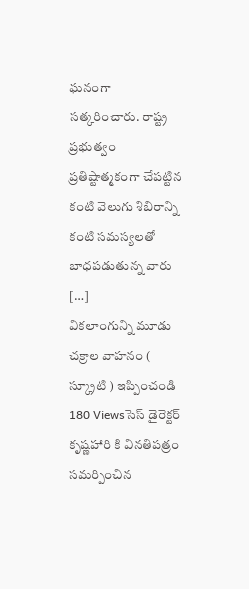ఘనంగా సత్కరించారు. రాష్ట్ర ప్రభుత్వం ప్రతిష్టాత్మకంగా చేపట్టిన కంటి వెలుగు శిబిరాన్ని కంటి సమస్యలతో బాధపడుతున్న వారు […]
వికలాంగున్ని మూడు చక్రాల వాహనం ( స్క్రూటి ) ఇప్పించండి
180 Viewsసెస్ డైరెక్టర్ కృష్ణహారి కి వినతిపత్రం సమర్పించిన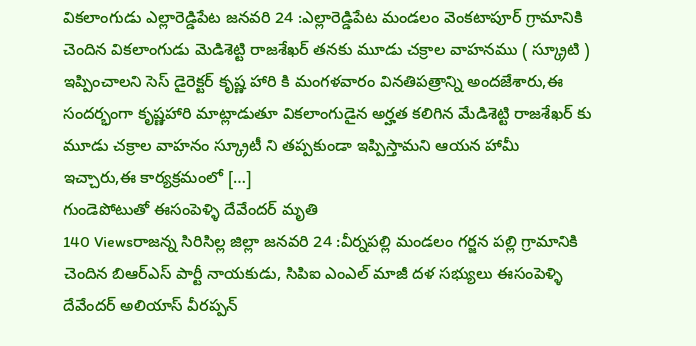వికలాంగుడు ఎల్లారెడ్డిపేట జనవరి 24 :ఎల్లారెడ్డిపేట మండలం వెంకటాపూర్ గ్రామానికి చెందిన వికలాంగుడు మెడిశెట్టి రాజశేఖర్ తనకు మూడు చక్రాల వాహనము ( స్క్రూటి ) ఇప్పించాలని సెస్ డైరెక్టర్ కృష్ణ హారి కి మంగళవారం వినతిపత్రాన్ని అందజేశారు,ఈ సందర్భంగా కృష్ణహారి మాట్లాడుతూ వికలాంగుడైన అర్హత కలిగిన మేడిశెట్టి రాజశేఖర్ కు మూడు చక్రాల వాహనం స్క్రూటీ ని తప్పకుండా ఇప్పిస్తామని ఆయన హామీ ఇచ్చారు,ఈ కార్యక్రమంలో […]
గుండెపోటుతో ఈసంపెళ్ళి దేవేందర్ మృతి
140 Viewsరాజన్న సిరిసిల్ల జిల్లా జనవరి 24 :వీర్నపల్లి మండలం గర్జన పల్లి గ్రామానికి చెందిన బిఆర్ఎస్ పార్టీ నాయకుడు, సిపిఐ ఎంఎల్ మాజీ దళ సభ్యులు ఈసంపెళ్ళి దేవేందర్ అలియాస్ వీరప్పన్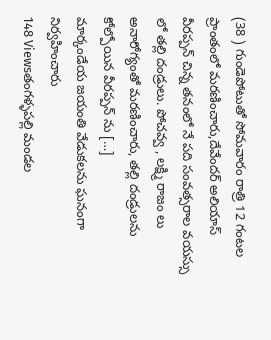(38 ) గుండెపోటుతో సోమవారం రాత్రి 12 గంటల ప్రాంతంలో మరణించారు,దేవేందర్ అలియాస్ వీరప్పన్ చిన్న తనంలో నే పది సంవత్సరాల వయస్సు లో తల్లి దండ్రులు. పోచవ్వ , లక్ష్మి రాజం లు అనారోగ్యంతో మరణించారు, తల్లి దండ్రులను కోల్పోయిన వీరప్పన్ ను […]
మార్కండేయ జయంతి వేడుకలను ఘనంగా నిర్వహించారు
148 Viewsతంగళ్ళపల్లి మండల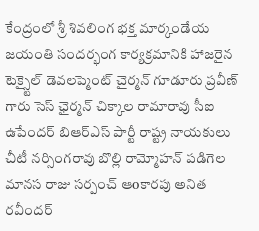కేంద్రంలో శ్రీ శివలింగ భక్త మార్కండేయ జయంతి సందర్భంగ కార్యక్రమానికి హాజరైన టెక్స్టైల్ డెవలప్మెంట్ చైర్మన్ గూడూరు ప్రవీణ్ గారు సెస్ ఛైర్మన్ చిక్కాల రామారావు సీఐ ఉపేందర్ బిఆర్ఎస్ పార్టీ రాష్ట్ర నాయకులు చీటీ నర్సింగరావు బొల్లి రామ్మోహన్ పడిగెల మానస రాజు సర్పంచ్ ఆoకారపు అనిత రవీందర్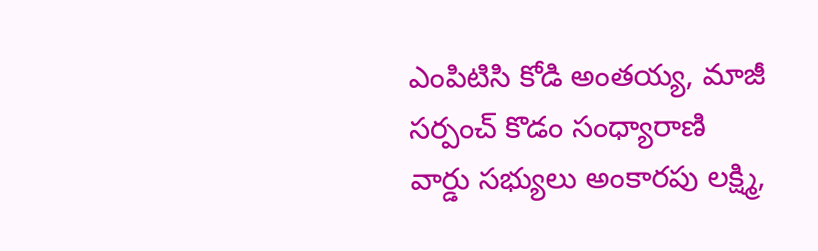ఎంపిటిసి కోడి అంతయ్య, మాజీ సర్పంచ్ కొడం సంధ్యారాణి వార్డు సభ్యులు అంకారపు లక్ష్మి,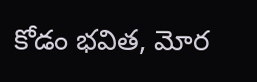కోడం భవిత, మోర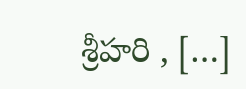శ్రీహరి , […]